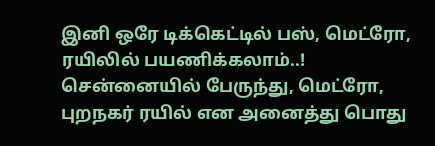இனி ஒரே டிக்கெட்டில் பஸ், மெட்ரோ, ரயிலில் பயணிக்கலாம்..!
சென்னையில் பேருந்து, மெட்ரோ, புறநகர் ரயில் என அனைத்து பொது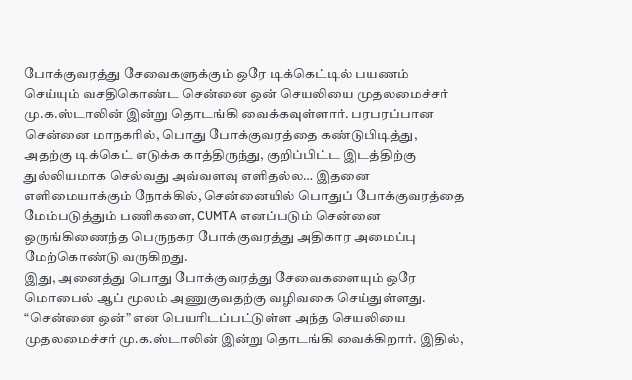போக்குவரத்து சேவைகளுக்கும் ஒரே டிக்கெட்டில் பயணம் செய்யும் வசதிகொண்ட சென்னை ஒன் செயலியை முதலமைச்சர் மு.க.ஸ்டாலின் இன்று தொடங்கி வைக்கவுள்ளார். பரபரப்பான சென்னை மாநகரில், பொது போக்குவரத்தை கண்டுபிடித்து, அதற்கு டிக்கெட் எடுக்க காத்திருந்து, குறிப்பிட்ட இடத்திற்கு துல்லியமாக செல்வது அவ்வளவு எளிதல்ல… இதனை எளிமையாக்கும் நோக்கில், சென்னையில் பொதுப் போக்குவரத்தை மேம்படுத்தும் பணிகளை, CUMTA எனப்படும் சென்னை ஒருங்கிணைந்த பெருநகர போக்குவரத்து அதிகார அமைப்பு மேற்கொண்டு வருகிறது.
இது, அனைத்து பொது போக்குவரத்து சேவைகளையும் ஒரே மொபைல் ஆப் மூலம் அணுகுவதற்கு வழிவகை செய்துள்ளது. “சென்னை ஒன்” என பெயரிடப்பட்டுள்ள அந்த செயலியை முதலமைச்சர் மு.க.ஸ்டாலின் இன்று தொடங்கி வைக்கிறார். இதில்,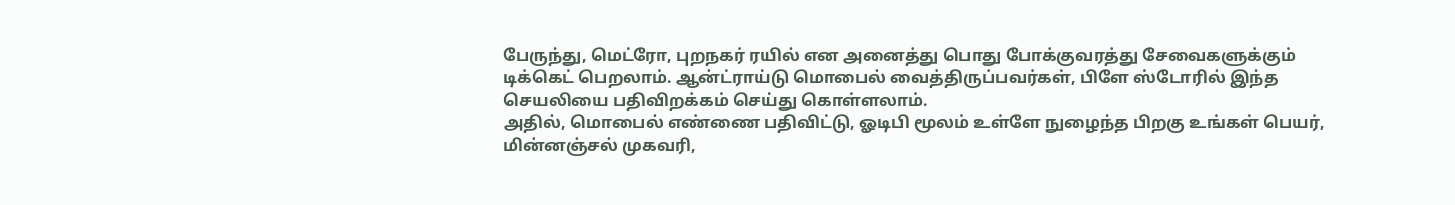பேருந்து, மெட்ரோ, புறநகர் ரயில் என அனைத்து பொது போக்குவரத்து சேவைகளுக்கும் டிக்கெட் பெறலாம். ஆன்ட்ராய்டு மொபைல் வைத்திருப்பவர்கள், பிளே ஸ்டோரில் இந்த செயலியை பதிவிறக்கம் செய்து கொள்ளலாம்.
அதில், மொபைல் எண்ணை பதிவிட்டு, ஓடிபி மூலம் உள்ளே நுழைந்த பிறகு உங்கள் பெயர், மின்னஞ்சல் முகவரி,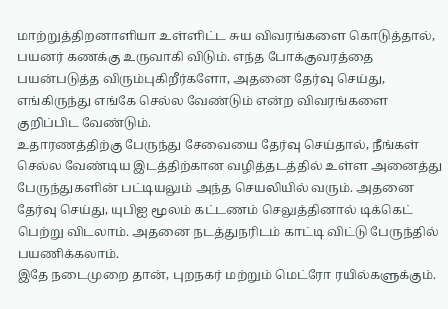மாற்றுத்திறனாளியா உள்ளிட்ட சுய விவரங்களை கொடுத்தால், பயனர் கணக்கு உருவாகி விடும். எந்த போக்குவரத்தை பயன்படுத்த விரும்புகிறீர்களோ, அதனை தேர்வு செய்து, எங்கிருந்து எங்கே செல்ல வேண்டும் என்ற விவரங்களை குறிப்பிட வேண்டும்.
உதாரணத்திற்கு பேருந்து சேவையை தேர்வு செய்தால், நீங்கள் செல்ல வேண்டிய இடத்திற்கான வழித்தடத்தில் உள்ள அனைத்து பேருந்துகளின் பட்டியலும் அந்த செயலியில் வரும். அதனை தேர்வு செய்து, யுபிஐ மூலம் கட்டணம் செலுத்தினால் டிக்கெட் பெற்று விடலாம். அதனை நடத்துநரிடம் காட்டி விட்டு பேருந்தில் பயணிக்கலாம்.
இதே நடைமுறை தான், புறநகர் மற்றும் மெட்ரோ ரயில்களுக்கும்.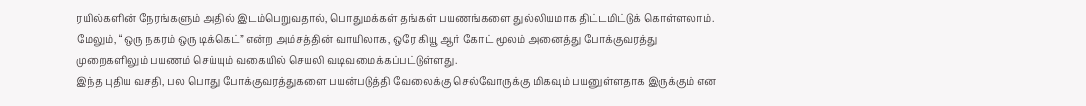ரயில்களின் நேரங்களும் அதில் இடம்பெறுவதால், பொதுமக்கள் தங்கள் பயணங்களை துல்லியமாக திட்டமிட்டுக் கொள்ளலாம்.
மேலும், “ஒரு நகரம் ஒரு டிக்கெட்” என்ற அம்சத்தின் வாயிலாக, ஒரே கியூ ஆர் கோட் மூலம் அனைத்து போக்குவரத்து முறைகளிலும் பயணம் செய்யும் வகையில் செயலி வடிவமைக்கப்பட்டுள்ளது.
இந்த புதிய வசதி, பல பொது போக்குவரத்துகளை பயன்படுத்தி வேலைக்கு செல்வோருக்கு மிகவும் பயனுள்ளதாக இருக்கும் என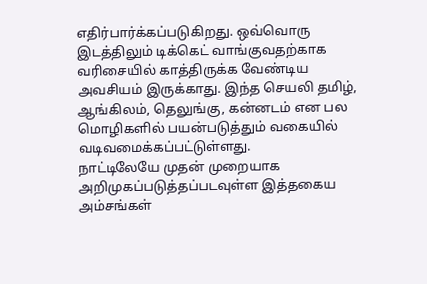எதிர்பார்க்கப்படுகிறது. ஒவ்வொரு இடத்திலும் டிக்கெட் வாங்குவதற்காக வரிசையில் காத்திருக்க வேண்டிய அவசியம் இருக்காது. இந்த செயலி தமிழ், ஆங்கிலம், தெலுங்கு, கன்னடம் என பல மொழிகளில் பயன்படுத்தும் வகையில் வடிவமைக்கப்பட்டுள்ளது.
நாட்டிலேயே முதன் முறையாக அறிமுகப்படுத்தப்படவுள்ள இத்தகைய அம்சங்கள்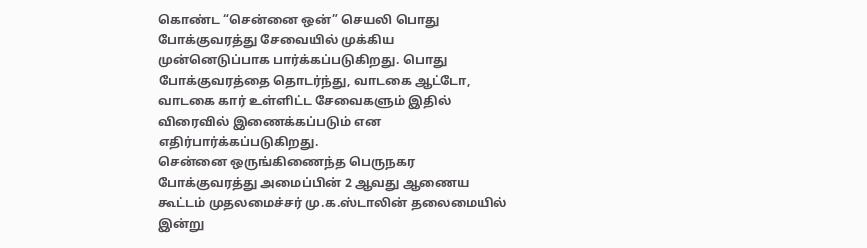கொண்ட “சென்னை ஒன்” செயலி பொது போக்குவரத்து சேவையில் முக்கிய முன்னெடுப்பாக பார்க்கப்படுகிறது. பொது போக்குவரத்தை தொடர்ந்து, வாடகை ஆட்டோ, வாடகை கார் உள்ளிட்ட சேவைகளும் இதில் விரைவில் இணைக்கப்படும் என எதிர்பார்க்கப்படுகிறது.
சென்னை ஒருங்கிணைந்த பெருநகர போக்குவரத்து அமைப்பின் 2 ஆவது ஆணைய கூட்டம் முதலமைச்சர் மு.க.ஸ்டாலின் தலைமையில் இன்று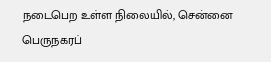நடைபெற உள்ள நிலையில், சென்னை பெருநகரப்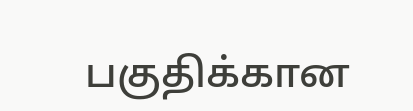பகுதிக்கான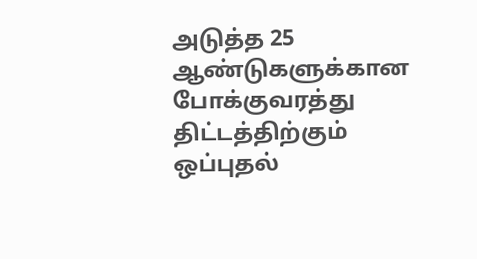அடுத்த 25 ஆண்டுகளுக்கான போக்குவரத்து திட்டத்திற்கும் ஒப்புதல்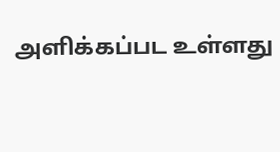அளிக்கப்பட உள்ளது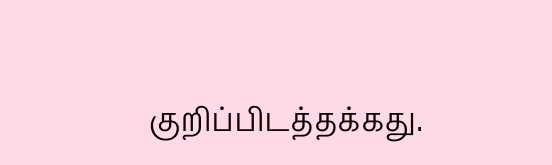குறிப்பிடத்தக்கது.